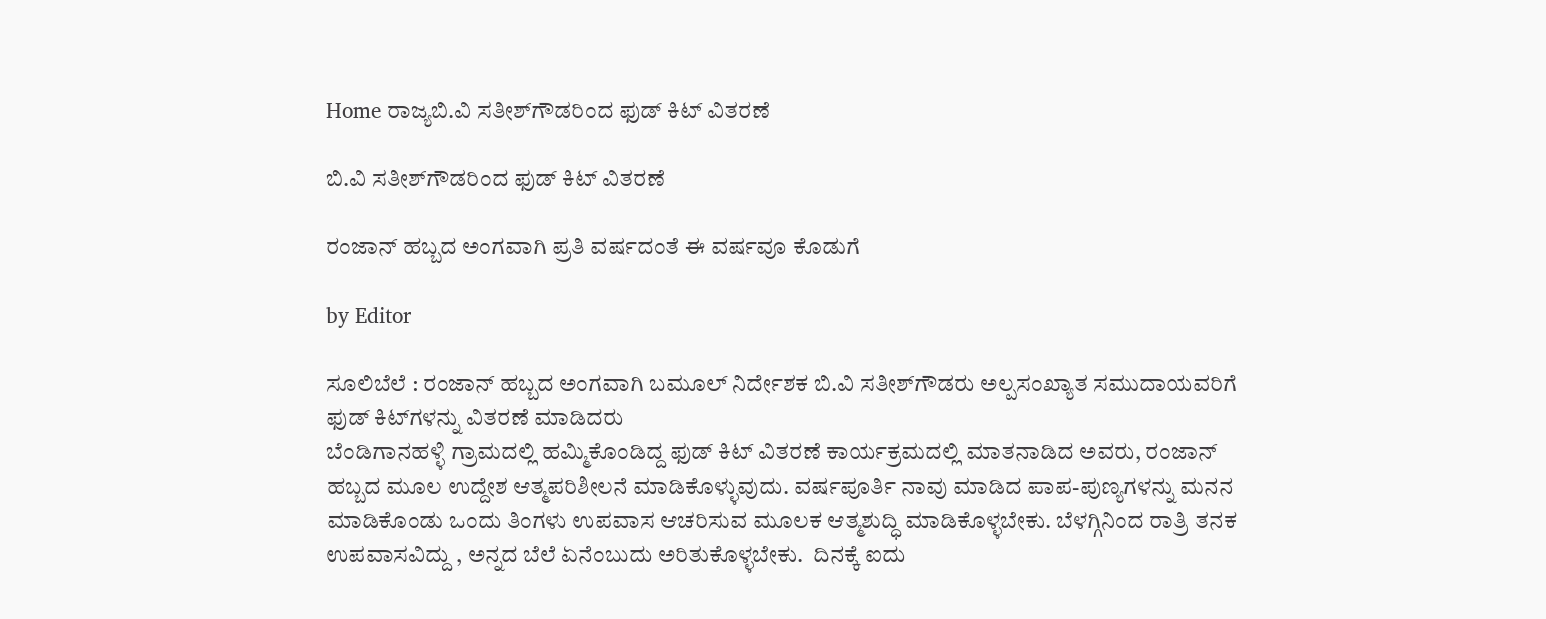Home ರಾಜ್ಯಬಿ.ವಿ ಸತೀಶ್‌ಗೌಡರಿಂದ ಫುಡ್ ಕಿಟ್ ವಿತರಣೆ

ಬಿ.ವಿ ಸತೀಶ್‌ಗೌಡರಿಂದ ಫುಡ್ ಕಿಟ್ ವಿತರಣೆ

ರಂಜಾನ್ ಹಬ್ಬದ ಅಂಗವಾಗಿ ಪ್ರತಿ ವರ್ಷದಂತೆ ಈ ವರ್ಷವೂ ಕೊಡುಗೆ

by Editor

ಸೂಲಿಬೆಲೆ : ರಂಜಾನ್ ಹಬ್ಬದ ಅಂಗವಾಗಿ ಬಮೂಲ್ ನಿರ್ದೇಶಕ ಬಿ.ವಿ ಸತೀಶ್‌ಗೌಡರು ಅಲ್ಪಸಂಖ್ಯಾತ ಸಮುದಾಯವರಿಗೆ ಫುಡ್ ಕಿಟ್‌ಗಳನ್ನು ವಿತರಣೆ ಮಾಡಿದರು
ಬೆಂಡಿಗಾನಹಳ್ಳಿ ಗ್ರಾಮದಲ್ಲಿ ಹಮ್ಮಿಕೊಂಡಿದ್ದ ಫುಡ್ ಕಿಟ್ ವಿತರಣೆ ಕಾರ್ಯಕ್ರಮದಲ್ಲಿ ಮಾತನಾಡಿದ ಅವರು, ರಂಜಾನ್ ಹಬ್ಬದ ಮೂಲ ಉದ್ದೇಶ ಆತ್ಮಪರಿಶೀಲನೆ ಮಾಡಿಕೊಳ್ಳುವುದು. ವರ್ಷಪೂರ್ತಿ ನಾವು ಮಾಡಿದ ಪಾಪ-ಪುಣ್ಯಗಳನ್ನು ಮನನ ಮಾಡಿಕೊಂಡು ಒಂದು ತಿಂಗಳು ಉಪವಾಸ ಆಚರಿಸುವ ಮೂಲಕ ಆತ್ಮಶುದ್ಧಿ ಮಾಡಿಕೊಳ್ಳಬೇಕು. ಬೆಳಗ್ಗಿನಿಂದ ರಾತ್ರಿ ತನಕ ಉಪವಾಸವಿದ್ದು , ಅನ್ನದ ಬೆಲೆ ಏನೆಂಬುದು ಅರಿತುಕೊಳ್ಳಬೇಕು.  ದಿನಕ್ಕೆ ಐದು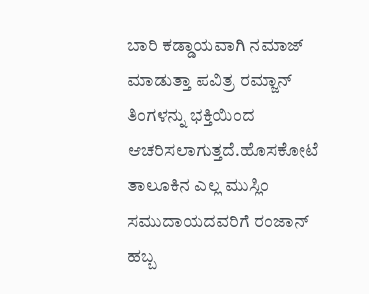ಬಾರಿ ಕಡ್ಡಾಯವಾಗಿ ನಮಾಜ್ ಮಾಡುತ್ತಾ ಪವಿತ್ರ ರಮ್ಜಾನ್ ತಿಂಗಳನ್ನು ಭಕ್ತಿಯಿಂದ ಆಚರಿಸಲಾಗುತ್ತದೆ.ಹೊಸಕೋಟೆ ತಾಲೂಕಿನ ಎಲ್ಲ ಮುಸ್ಲಿಂ ಸಮುದಾಯದವರಿಗೆ ರಂಜಾನ್ ಹಬ್ಬ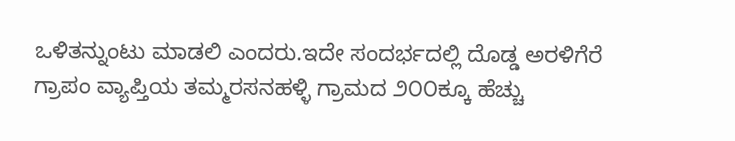ಒಳಿತನ್ನುಂಟು ಮಾಡಲಿ ಎಂದರು.ಇದೇ ಸಂದರ್ಭದಲ್ಲಿ ದೊಡ್ಡ ಅರಳಿಗೆರೆ ಗ್ರಾಪಂ ವ್ಯಾಪ್ತಿಯ ತಮ್ಮರಸನಹಳ್ಳಿ ಗ್ರಾಮದ ೨೦೦ಕ್ಕೂ ಹೆಚ್ಚು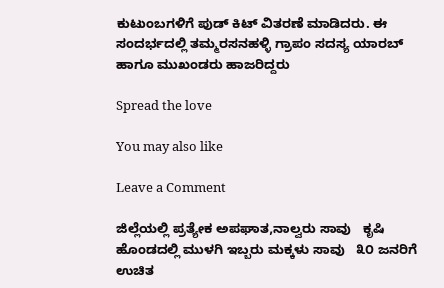ಕುಟುಂಬಗಳಿಗೆ ಪುಡ್ ಕಿಟ್ ವಿತರಣೆ ಮಾಡಿದರು. ಈ ಸಂದರ್ಭದಲ್ಲಿ ತಮ್ಮರಸನಹಳ್ಳಿ ಗ್ರಾಪಂ ಸದಸ್ಯ ಯಾರಬ್ ಹಾಗೂ ಮುಖಂಡರು ಹಾಜರಿದ್ದರು

Spread the love

You may also like

Leave a Comment

ಜಿಲ್ಲೆಯಲ್ಲಿ ಪ್ರತ್ಯೇಕ ಅಪಘಾತ,ನಾಲ್ವರು ಸಾವು   ಕೃಷಿ ಹೊಂಡದಲ್ಲಿ ಮುಳಗಿ ಇಬ್ಬರು ಮಕ್ಕಳು ಸಾವು   ೩೦ ಜನರಿಗೆ ಉಚಿತ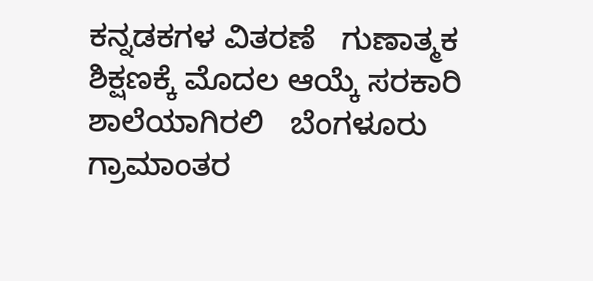ಕನ್ನಡಕಗಳ ವಿತರಣೆ   ಗುಣಾತ್ಮಕ ಶಿಕ್ಷಣಕ್ಕೆ ಮೊದಲ ಆಯ್ಕೆ ಸರಕಾರಿ ಶಾಲೆಯಾಗಿರಲಿ   ಬೆಂಗಳೂರು ಗ್ರಾಮಾಂತರ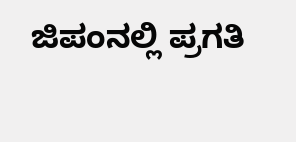ಜಿಪಂನಲ್ಲಿ ಪ್ರಗತಿ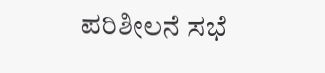ಪರಿಶೀಲನೆ ಸಭೆ